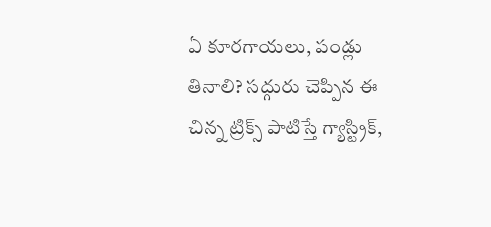ఏ కూరగాయలు, పండ్లు తినాలి? సద్గురు చెప్పిన ఈ చిన్న ట్రిక్స్ పాటిస్తే గ్యాస్ట్రిక్,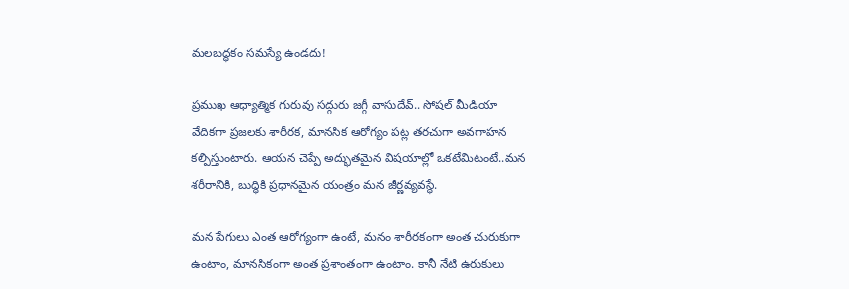మలబద్ధకం సమస్యే ఉండదు!

ప్రముఖ ఆధ్యాత్మిక గురువు సద్గురు జగ్గీ వాసుదేవ్.. సోషల్ మీడియా వేదికగా ప్రజలకు శారీరక, మానసిక ఆరోగ్యం పట్ల తరచుగా అవగాహన కల్పిస్తుంటారు. ఆయన చెప్పే అద్భుతమైన విషయాల్లో ఒకటేమిటంటే..మన శరీరానికి, బుద్ధికి ప్రధానమైన యంత్రం మన జీర్ణవ్యవస్థే.

మన పేగులు ఎంత ఆరోగ్యంగా ఉంటే, మనం శారీరకంగా అంత చురుకుగా ఉంటాం, మానసికంగా అంత ప్రశాంతంగా ఉంటాం. కానీ నేటి ఉరుకులు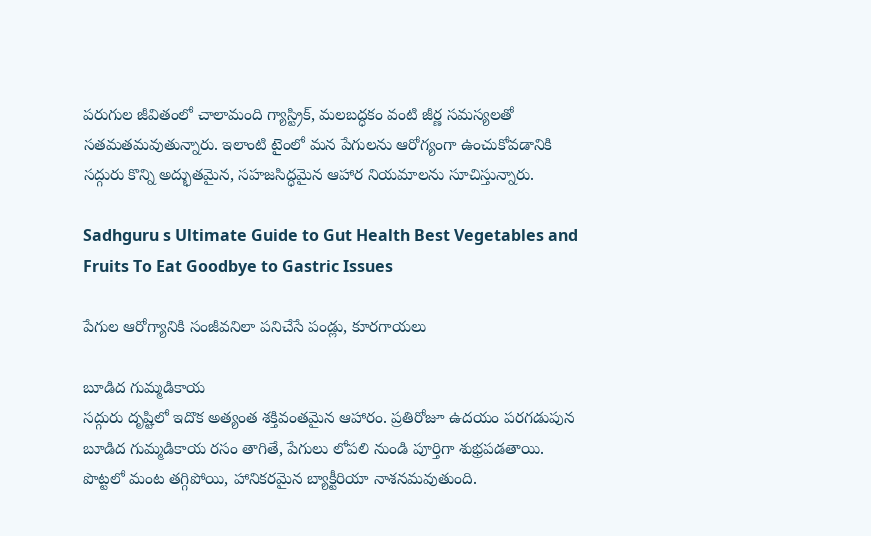పరుగుల జీవితంలో చాలామంది గ్యాస్ట్రిక్, మలబద్ధకం వంటి జీర్ణ సమస్యలతో సతమతమవుతున్నారు. ఇలాంటి టైంలో మన పేగులను ఆరోగ్యంగా ఉంచుకోవడానికి సద్గురు కొన్ని అద్భుతమైన, సహజసిద్ధమైన ఆహార నియమాలను సూచిస్తున్నారు.

Sadhguru s Ultimate Guide to Gut Health Best Vegetables and Fruits To Eat Goodbye to Gastric Issues

పేగుల ఆరోగ్యానికి సంజీవనిలా పనిచేసే పండ్లు, కూరగాయలు

బూడిద గుమ్మడికాయ
సద్గురు దృష్టిలో ఇదొక అత్యంత శక్తివంతమైన ఆహారం. ప్రతిరోజూ ఉదయం పరగడుపున బూడిద గుమ్మడికాయ రసం తాగితే, పేగులు లోపలి నుండి పూర్తిగా శుభ్రపడతాయి. పొట్టలో మంట తగ్గిపోయి, హానికరమైన బ్యాక్టీరియా నాశనమవుతుంది.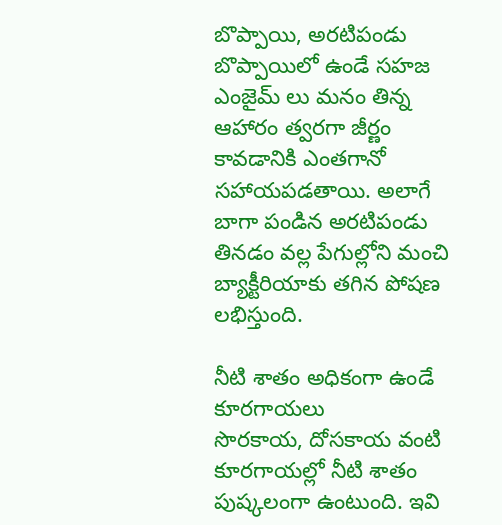బొప్పాయి, అరటిపండు
బొప్పాయిలో ఉండే సహజ ఎంజైమ్‌ లు మనం తిన్న ఆహారం త్వరగా జీర్ణం కావడానికి ఎంతగానో సహాయపడతాయి. అలాగే బాగా పండిన అరటిపండు తినడం వల్ల పేగుల్లోని మంచి బ్యాక్టీరియాకు తగిన పోషణ లభిస్తుంది.

నీటి శాతం అధికంగా ఉండే కూరగాయలు
సొరకాయ, దోసకాయ వంటి కూరగాయల్లో నీటి శాతం పుష్కలంగా ఉంటుంది. ఇవి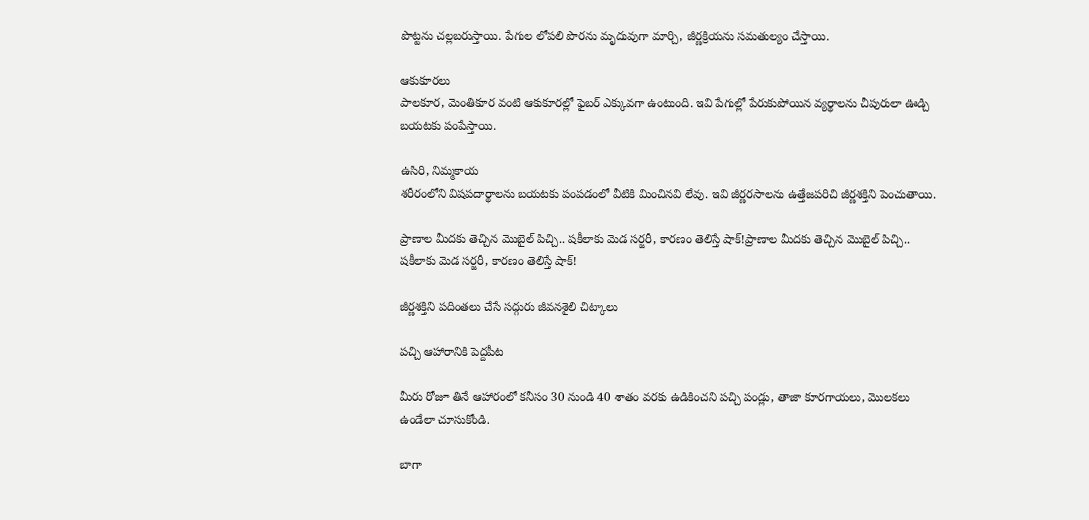పొట్టను చల్లబరుస్తాయి. పేగుల లోపలి పొరను మృదువుగా మార్చి, జీర్ణక్రియను సమతుల్యం చేస్తాయి.

ఆకుకూరలు
పాలకూర, మెంతికూర వంటి ఆకుకూరల్లో ఫైబర్ ఎక్కువగా ఉంటుంది. ఇవి పేగుల్లో పేరుకుపోయిన వ్యర్థాలను చీపురులా ఊడ్చి బయటకు పంపేస్తాయి.

ఉసిరి, నిమ్మకాయ
శరీరంలోని విషపదార్థాలను బయటకు పంపడంలో వీటికి మించినవి లేవు. ఇవి జీర్ణరసాలను ఉత్తేజపరిచి జీర్ణశక్తిని పెంచుతాయి.

ప్రాణాల మీదకు తెచ్చిన మొబైల్ పిచ్చి.. షకీలాకు మెడ సర్జరీ, కారణం తెలిస్తే షాక్!ప్రాణాల మీదకు తెచ్చిన మొబైల్ పిచ్చి.. షకీలాకు మెడ సర్జరీ, కారణం తెలిస్తే షాక్!

జీర్ణశక్తిని పదింతలు చేసే సద్గురు జీవనశైలి చిట్కాలు

పచ్చి ఆహారానికి పెద్దపీట

మీరు రోజూ తినే ఆహారంలో కనీసం 30 నుండి 40 శాతం వరకు ఉడికించని పచ్చి పండ్లు, తాజా కూరగాయలు, మొలకలు ఉండేలా చూసుకోండి.

బాగా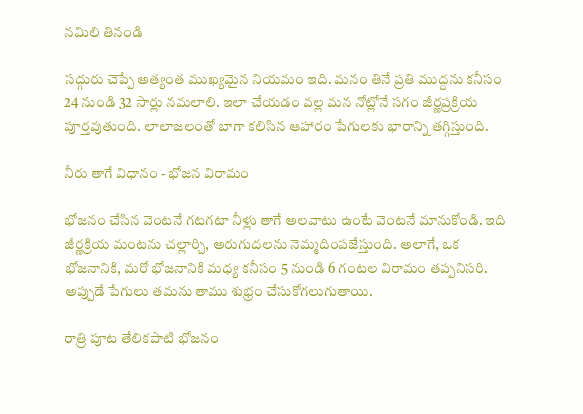నమిలి తినండి

సద్గురు చెప్పే అత్యంత ముఖ్యమైన నియమం ఇది. మనం తినే ప్రతి ముద్దను కనీసం 24 నుండి 32 సార్లు నమలాలి. ఇలా చేయడం వల్ల మన నోట్లోనే సగం జీర్ణప్రక్రియ పూర్తవుతుంది. లాలాజలంతో బాగా కలిసిన ఆహారం పేగులకు భారాన్ని తగ్గిస్తుంది.

నీరు తాగే విధానం - భోజన విరామం

భోజనం చేసిన వెంటనే గటగటా నీళ్లు తాగే అలవాటు ఉంటే వెంటనే మానుకోండి. ఇది జీర్ణక్రియ మంటను చల్లార్చి, అరుగుదలను నెమ్మదింపజేస్తుంది. అలాగే, ఒక భోజనానికి, మరో భోజనానికి మధ్య కనీసం 5 నుండి 6 గంటల విరామం తప్పనిసరి. అప్పుడే పేగులు తమను తాము శుభ్రం చేసుకోగలుగుతాయి.

రాత్రి పూట తేలికపాటి భోజనం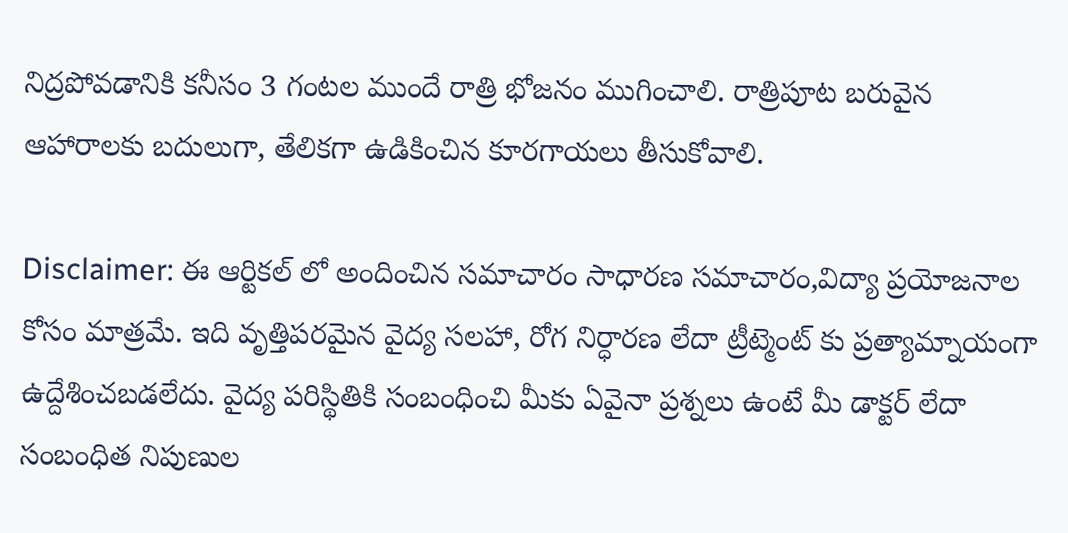నిద్రపోవడానికి కనీసం 3 గంటల ముందే రాత్రి భోజనం ముగించాలి. రాత్రిపూట బరువైన ఆహారాలకు బదులుగా, తేలికగా ఉడికించిన కూరగాయలు తీసుకోవాలి.

Disclaimer: ఈ ఆర్టికల్ లో అందించిన సమాచారం సాధారణ సమాచారం,విద్యా ప్రయోజనాల కోసం మాత్రమే. ఇది వృత్తిపరమైన వైద్య సలహా, రోగ నిర్ధారణ లేదా ట్రీట్మెంట్ కు ప్రత్యామ్నాయంగా ఉద్దేశించబడలేదు. వైద్య పరిస్థితికి సంబంధించి మీకు ఏవైనా ప్రశ్నలు ఉంటే మీ డాక్టర్ లేదా సంబంధిత నిపుణుల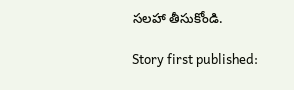సలహా తీసుకోండి.

Story first published: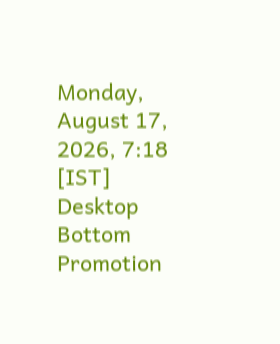Monday, August 17, 2026, 7:18 [IST]
Desktop Bottom Promotion